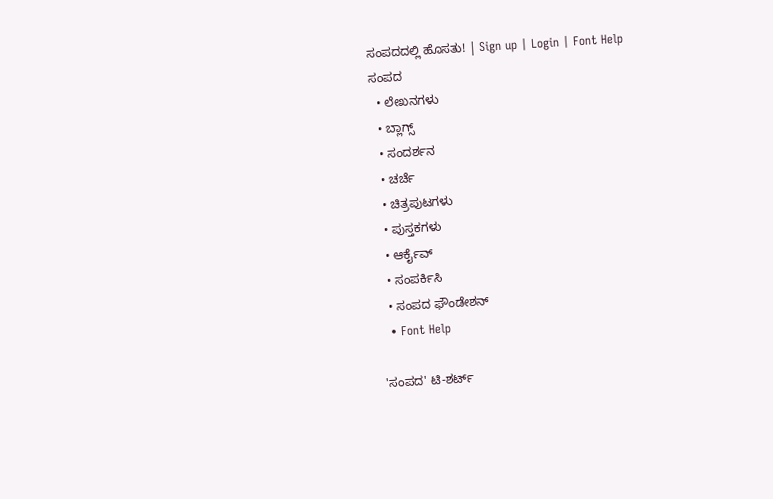ಸಂಪದದಲ್ಲಿ ಹೊಸತು! | Sign up | Login | Font Help
ಸಂಪದ
  • ಲೇಖನಗಳು
  • ಬ್ಲಾಗ್ಸ್
  • ಸಂದರ್ಶನ
  • ಚರ್ಚೆ
  • ಚಿತ್ರಪುಟಗಳು
  • ಪುಸ್ತಕಗಳು
  • ಆರ್ಕೈವ್
  • ಸಂಪರ್ಕಿಸಿ
  • ಸಂಪದ ಫೌಂಡೇಶನ್
  • Font Help

'ಸಂಪದ' ಟಿ-ಶರ್ಟ್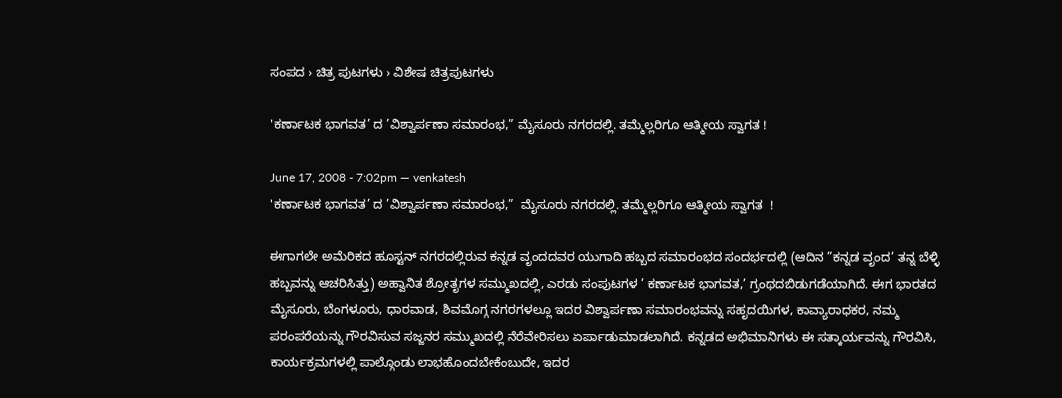ಸಂಪದ › ಚಿತ್ರ ಪುಟಗಳು › ವಿಶೇಷ ಚಿತ್ರಪುಟಗಳು

'ಕರ್ಣಾಟಕ ಭಾಗವತ’ ದ ’ವಿಶ್ವಾರ್ಪಣಾ ಸಮಾರಂಭ,” ಮೈಸೂರು ನಗರದಲ್ಲಿ. ತಮ್ಮೆಲ್ಲರಿಗೂ ಆತ್ಮೀಯ ಸ್ವಾಗತ !

June 17, 2008 - 7:02pm — venkatesh
'ಕರ್ಣಾಟಕ ಭಾಗವತ’ ದ ’ವಿಶ್ವಾರ್ಪಣಾ ಸಮಾರಂಭ,”  ಮೈಸೂರು ನಗರದಲ್ಲಿ. ತಮ್ಮೆಲ್ಲರಿಗೂ ಆತ್ಮೀಯ ಸ್ವಾಗತ  !

ಈಗಾಗಲೇ ಅಮೆರಿಕದ ಹೂಸ್ಟನ್ ನಗರದಲ್ಲಿರುವ ಕನ್ನಡ ವೃಂದದವರ ಯುಗಾದಿ ಹಬ್ಬದ ಸಮಾರಂಭದ ಸಂದರ್ಭದಲ್ಲಿ (ಆದಿನ ”ಕನ್ನಡ ವೃಂದ’ ತನ್ನ ಬೆಳ್ಳಿ ಹಬ್ಬವನ್ನು ಆಚರಿಸಿತ್ತು) ಅಹ್ವಾನಿತ ಶ್ರೋತೃಗಳ ಸಮ್ಮುಖದಲ್ಲಿ, ಎರಡು ಸಂಪುಟಗಳ ’ ಕರ್ಣಾಟಕ ಭಾಗವತ,’ ಗ್ರಂಥದಬಿಡುಗಡೆಯಾಗಿದೆ. ಈಗ ಭಾರತದ ಮೈಸೂರು, ಬೆಂಗಳೂರು, ಧಾರವಾಡ, ಶಿವಮೊಗ್ಗ ನಗರಗಳಲ್ಲೂ ಇದರ ವಿಶ್ವಾರ್ಪಣಾ ಸಮಾರಂಭವನ್ನು ಸಹೃದಯಿಗಳ, ಕಾವ್ಯಾರಾಧಕರ, ನಮ್ಮ ಪರಂಪರೆಯನ್ನು ಗೌರವಿಸುವ ಸಜ್ಜನರ ಸಮ್ಮುಖದಲ್ಲಿ ನೆರೆವೇರಿಸಲು ಏರ್ಪಾಡುಮಾಡಲಾಗಿದೆ. ಕನ್ನಡದ ಅಭಿಮಾನಿಗಳು ಈ ಸತ್ಕಾರ್ಯವನ್ನು ಗೌರವಿಸಿ, ಕಾರ್ಯಕ್ರಮಗಳಲ್ಲಿ ಪಾಲ್ಗೊಂಡು ಲಾಭಹೊಂದಬೇಕೆಂಬುದೇ, ಇದರ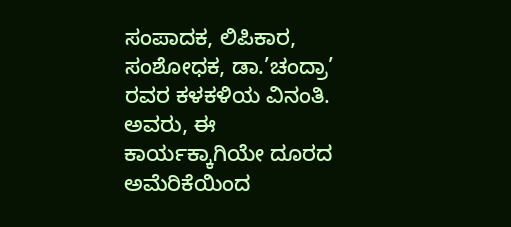ಸಂಪಾದಕ, ಲಿಪಿಕಾರ, ಸಂಶೋಧಕ, ಡಾ.’ಚಂದ್ರಾ’ ರವರ ಕಳಕಳಿಯ ವಿನಂತಿ. ಅವರು, ಈ ಕಾರ್ಯಕ್ಕಾಗಿಯೇ ದೂರದ ಅಮೆರಿಕೆಯಿಂದ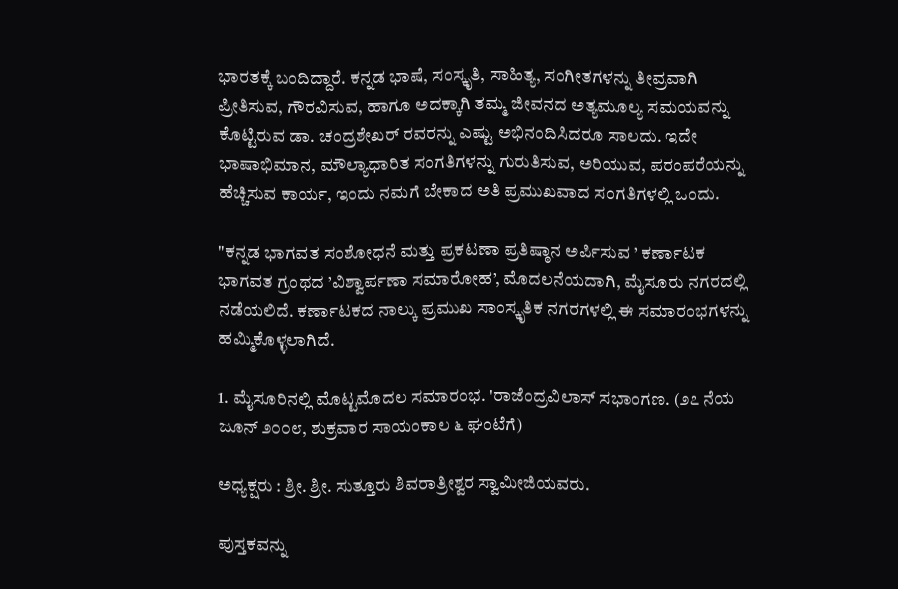ಭಾರತಕ್ಕೆ ಬಂದಿದ್ದಾರೆ. ಕನ್ನಡ ಭಾಷೆ, ಸಂಸ್ಕೃತಿ, ಸಾಹಿತ್ಯ, ಸಂಗೀತಗಳನ್ನು ತೀವ್ರವಾಗಿ ಪ್ರೀತಿಸುವ, ಗೌರವಿಸುವ, ಹಾಗೂ ಅದಕ್ಕಾಗಿ ತಮ್ಮ ಜೀವನದ ಅತ್ಯಮೂಲ್ಯ ಸಮಯವನ್ನು ಕೊಟ್ಟಿರುವ ಡಾ. ಚಂದ್ರಶೇಖರ್ ರವರನ್ನು ಎಷ್ಟು ಅಭಿನಂದಿಸಿದರೂ ಸಾಲದು. ಇದೇ ಭಾಷಾಭಿಮಾನ, ಮೌಲ್ಯಾಧಾರಿತ ಸಂಗತಿಗಳನ್ನು ಗುರುತಿಸುವ, ಅರಿಯುವ, ಪರಂಪರೆಯನ್ನು ಹೆಚ್ಚಿಸುವ ಕಾರ್ಯ, ಇಂದು ನಮಗೆ ಬೇಕಾದ ಅತಿ ಪ್ರಮುಖವಾದ ಸಂಗತಿಗಳಲ್ಲಿ ಒಂದು.

"ಕನ್ನಡ ಭಾಗವತ ಸಂಶೋಧನೆ ಮತ್ತು ಪ್ರಕಟಣಾ ಪ್ರತಿಷ್ಠಾನ ಅರ್ಪಿಸುವ ’ ಕರ್ಣಾಟಕ ಭಾಗವತ ಗ್ರಂಥದ ’ವಿಶ್ವಾರ್ಪಣಾ ಸಮಾರೋಹ’, ಮೊದಲನೆಯದಾಗಿ, ಮೈಸೂರು ನಗರದಲ್ಲಿ ನಡೆಯಲಿದೆ. ಕರ್ಣಾಟಕದ ನಾಲ್ಕು ಪ್ರಮುಖ ಸಾಂಸ್ಕೃತಿಕ ನಗರಗಳಲ್ಲಿ ಈ ಸಮಾರಂಭಗಳನ್ನು ಹಮ್ಮಿಕೊಳ್ಳಲಾಗಿದೆ.

1. ಮೈಸೂರಿನಲ್ಲಿ ಮೊಟ್ಟಮೊದಲ ಸಮಾರಂಭ. 'ರಾಜೆಂದ್ರವಿಲಾಸ್ ಸಭಾಂಗಣ. (೨೭ ನೆಯ ಜೂನ್ ೨೦೦೮, ಶುಕ್ರವಾರ ಸಾಯಂಕಾಲ ೬ ಘಂಟೆಗೆ)

ಅಧ್ಯಕ್ಷರು : ಶ್ರೀ. ಶ್ರೀ. ಸುತ್ತೂರು ಶಿವರಾತ್ರೀಶ್ವರ ಸ್ವಾಮೀಜಿಯವರು.

ಪುಸ್ತಕವನ್ನು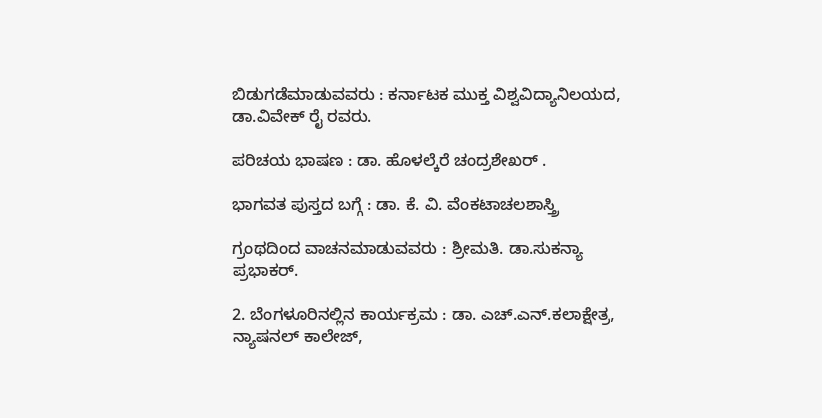ಬಿಡುಗಡೆಮಾಡುವವರು : ಕರ್ನಾಟಕ ಮುಕ್ತ ವಿಶ್ವವಿದ್ಯಾನಿಲಯದ, ಡಾ.ವಿವೇಕ್ ರೈ ರವರು.

ಪರಿಚಯ ಭಾಷಣ : ಡಾ. ಹೊಳಲ್ಕೆರೆ ಚಂದ್ರಶೇಖರ್ .

ಭಾಗವತ ಪುಸ್ತದ ಬಗ್ಗೆ : ಡಾ. ಕೆ. ವಿ. ವೆಂಕಟಾಚಲಶಾಸ್ತ್ರಿ

ಗ್ರಂಥದಿಂದ ವಾಚನಮಾಡುವವರು : ಶ್ರೀಮತಿ. ಡಾ.ಸುಕನ್ಯಾ ಪ್ರಭಾಕರ್.

2. ಬೆಂಗಳೂರಿನಲ್ಲಿನ ಕಾರ್ಯಕ್ರಮ : ಡಾ. ಎಚ್.ಎನ್.ಕಲಾಕ್ಷೇತ್ರ, ನ್ಯಾಷನಲ್ ಕಾಲೇಜ್,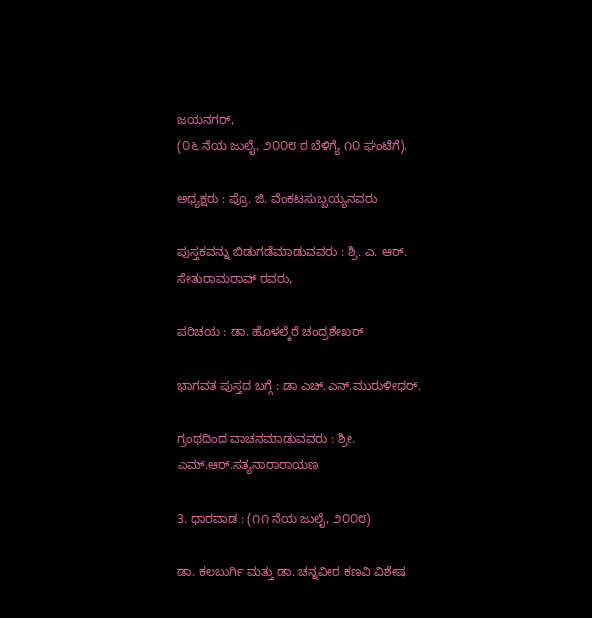ಜಯನಗರ್,
(೦೬ ನೆಯ ಜುಲೈ, ೨೦೦೮ ರ ಬೆಳಿಗ್ಯೆ ೧೦ ಘಂಟೆಗೆ).

ಅಧ್ಯಕ್ಷರು : ಪ್ರೊ. ಜಿ. ವೆಂಕಟಸುಬ್ಬಯ್ಯನವರು

ಪುಸ್ತಕವನ್ನು ಬಿಡುಗಡೆಮಾಡುವವರು : ಶ್ರಿ. ಎ. ಆರ್. ಸೇತುರಾಮರಾವ್ ರವರು,

ಪರಿಚಯ : ಡಾ. ಹೊಳಲ್ಕೆರೆ ಚಂದ್ರಶೇಖರ್

ಭಾಗವತ ಪುಸ್ತದ ಬಗ್ಗೆ : ಡಾ ಎಚ್.ಎನ್.ಮುರುಳೀಧರ್.

ಗ್ರಂಥದಿಂದ ವಾಚನಮಾಡುವವರು : ಶ್ರೀ. ಎಮ್.ಆರ್.ಸತ್ಯನಾರಾರಾಯಣ

3. ಧಾರವಾಡ : (೧೧ ನೆಯ ಜುಲೈ, ೨೦೦೮)

ಡಾ. ಕಲಬುರ್ಗಿ ಮತ್ತು ಡಾ. ಚನ್ನವೀರ ಕಣವಿ ವಿಶೇಷ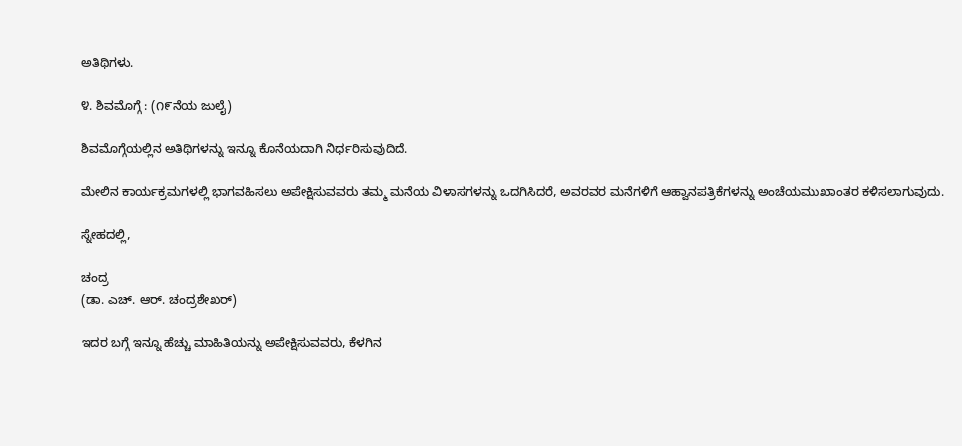ಅತಿಥಿಗಳು.

೪. ಶಿವಮೊಗ್ಗೆ : (೧೯ನೆಯ ಜುಲೈ)

ಶಿವಮೊಗ್ಗೆಯಲ್ಲಿನ ಅತಿಥಿಗಳನ್ನು ಇನ್ನೂ ಕೊನೆಯದಾಗಿ ನಿರ್ಧರಿಸುವುದಿದೆ.

ಮೇಲಿನ ಕಾರ್ಯಕ್ರಮಗಳಲ್ಲಿ ಭಾಗವಹಿಸಲು ಅಪೇಕ್ಷಿಸುವವರು ತಮ್ಮ ಮನೆಯ ವಿಳಾಸಗಳನ್ನು ಒದಗಿಸಿದರೆ, ಅವರವರ ಮನೆಗಳಿಗೆ ಆಹ್ವಾನಪತ್ರಿಕೆಗಳನ್ನು ಅಂಚೆಯಮುಖಾಂತರ ಕಳಿಸಲಾಗುವುದು.

ಸ್ನೇಹದಲ್ಲಿ,

ಚಂದ್ರ
(ಡಾ. ಎಚ್. ಆರ್. ಚಂದ್ರಶೇಖರ್)

ಇದರ ಬಗ್ಗೆ ಇನ್ನೂ ಹೆಚ್ಚು ಮಾಹಿತಿಯನ್ನು ಅಪೇಕ್ಷಿಸುವವರು, ಕೆಳಗಿನ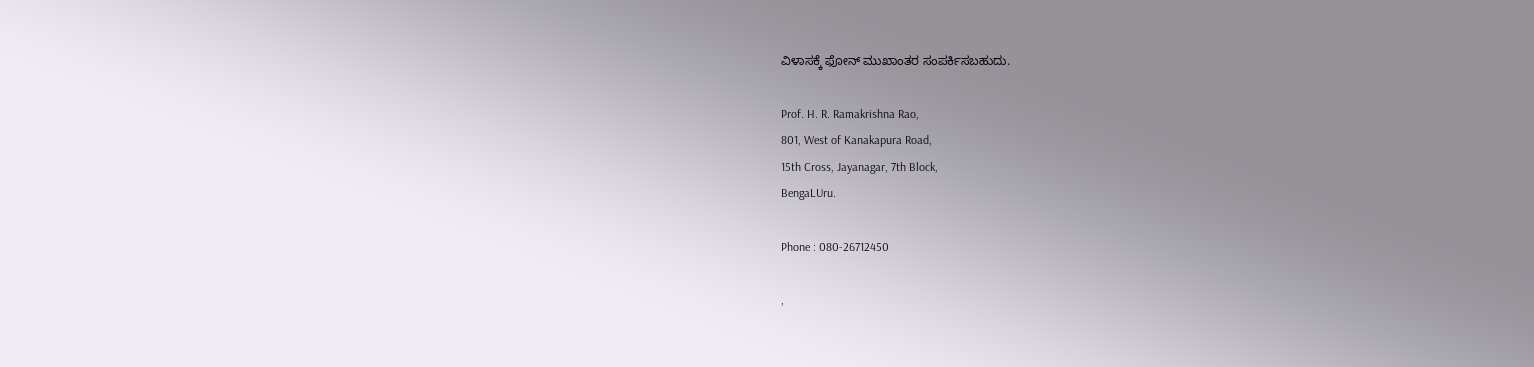ವಿಳಾಸಕ್ಕೆ ಫೋನ್ ಮುಖಾಂತರ ಸಂಪರ್ಕಿಸಬಹುದು.

Prof. H. R. Ramakrishna Rao,
801, West of Kanakapura Road,
15th Cross, Jayanagar, 7th Block,
BengaLUru.

Phone : 080-26712450

,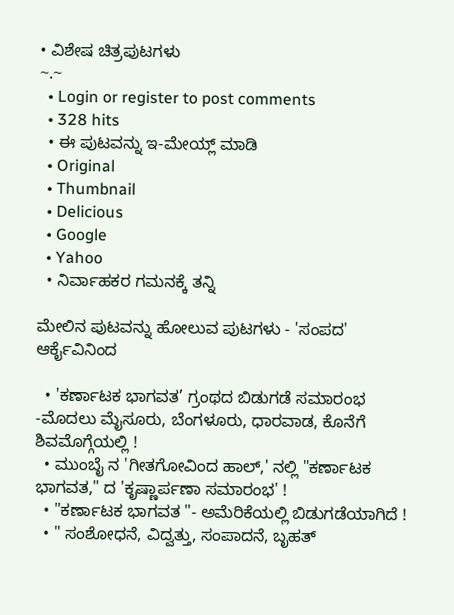• ವಿಶೇಷ ಚಿತ್ರಪುಟಗಳು
~.~
  • Login or register to post comments
  • 328 hits
  • ಈ ಪುಟವನ್ನು ಇ-ಮೇಯ್ಲ್ ಮಾಡಿ
  • Original
  • Thumbnail
  • Delicious
  • Google
  • Yahoo
  • ನಿರ್ವಾಹಕರ ಗಮನಕ್ಕೆ ತನ್ನಿ

ಮೇಲಿನ ಪುಟವನ್ನು ಹೋಲುವ ಪುಟಗಳು - 'ಸಂಪದ' ಆರ್ಕೈವಿನಿಂದ

  • 'ಕರ್ಣಾಟಕ ಭಾಗವತ’ ಗ್ರಂಥದ ಬಿಡುಗಡೆ ಸಮಾರಂಭ -ಮೊದಲು ಮೈಸೂರು, ಬೆಂಗಳೂರು, ಧಾರವಾಡ, ಕೊನೆಗೆ ಶಿವಮೊಗ್ಗೆಯಲ್ಲಿ !
  • ಮುಂಬೈ ನ 'ಗೀತಗೋವಿಂದ ಹಾಲ್,' ನಲ್ಲಿ "ಕರ್ಣಾಟಕ ಭಾಗವತ," ದ 'ಕೃಷ್ಣಾರ್ಪಣಾ ಸಮಾರಂಭ' !
  • "ಕರ್ಣಾಟಕ ಭಾಗವತ "- ಅಮೆರಿಕೆಯಲ್ಲಿ ಬಿಡುಗಡೆಯಾಗಿದೆ !
  • " ಸಂಶೋಧನೆ, ವಿದ್ವತ್ತು, ಸಂಪಾದನೆ, ಬೃಹತ್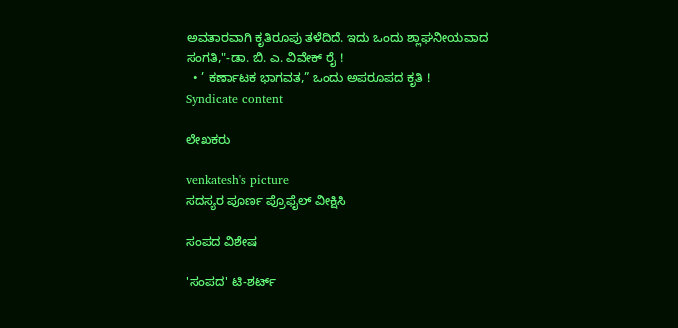ಅವತಾರವಾಗಿ ಕೃತಿರೂಪು ತಳೆದಿದೆ. ಇದು ಒಂದು ಶ್ಲಾಘನೀಯವಾದ ಸಂಗತಿ,"-ಡಾ. ಬಿ. ಎ. ವಿವೇಕ್ ರೈ !
  • ’ ಕರ್ಣಾಟಕ ಭಾಗವತ,” ಒಂದು ಅಪರೂಪದ ಕೃತಿ !
Syndicate content

ಲೇಖಕರು

venkatesh's picture
ಸದಸ್ಯರ ಪೂರ್ಣ ಪ್ರೊಫೈಲ್ ವೀಕ್ಷಿಸಿ

ಸಂಪದ ವಿಶೇಷ

'ಸಂಪದ' ಟಿ-ಶರ್ಟ್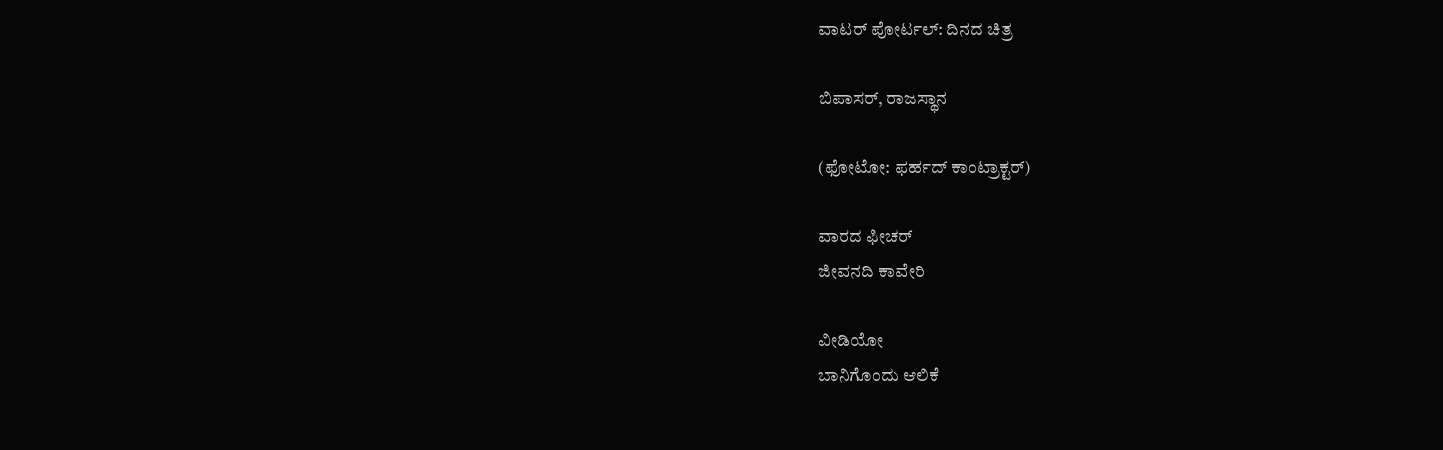ವಾಟರ್ ಪೋರ್ಟಲ್: ದಿನದ ಚಿತ್ರ

ಬಿಪಾಸರ್, ರಾಜಸ್ಥಾನ

(ಫೋಟೋ: ಫರ್ಹದ್ ಕಾಂಟ್ರಾಕ್ಟರ್)

ವಾರದ ಫೀಚರ್
ಜೀವನದಿ ಕಾವೇರಿ

ವೀಡಿಯೋ
ಬಾನಿಗೊಂದು ಆಲಿಕೆ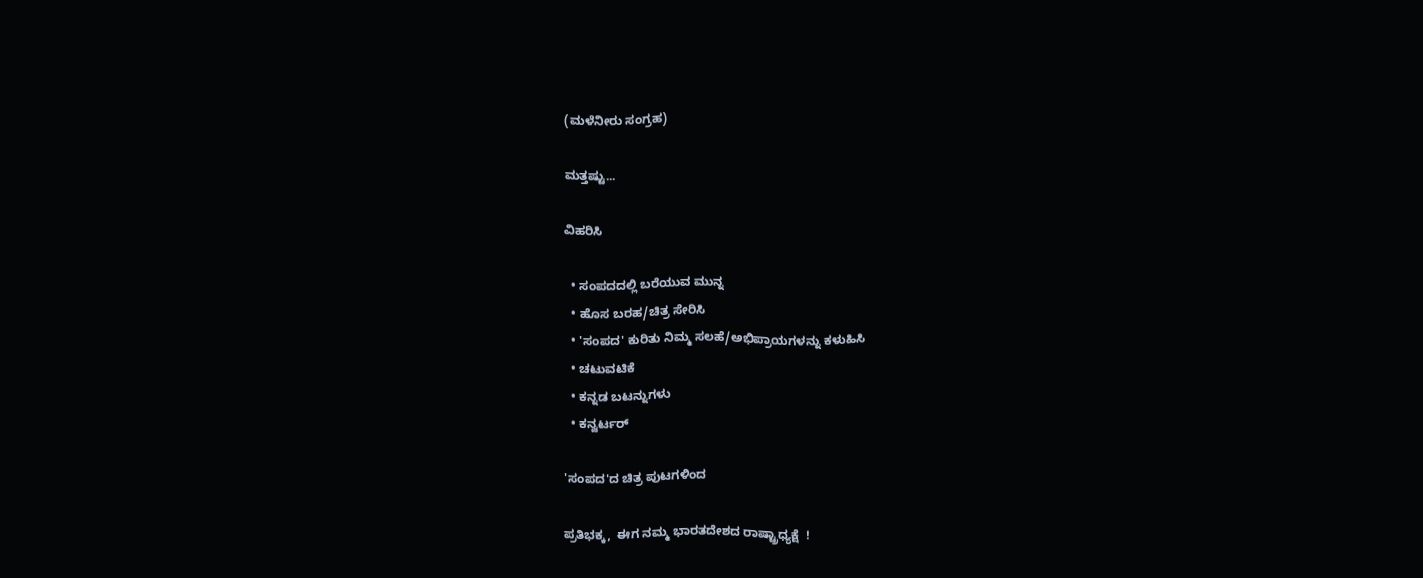(ಮಳೆನೀರು ಸಂಗ್ರಹ)

ಮತ್ತಷ್ಟು...

ವಿಹರಿಸಿ

  • ಸಂಪದದಲ್ಲಿ ಬರೆಯುವ ಮುನ್ನ
  • ಹೊಸ ಬರಹ/ಚಿತ್ರ ಸೇರಿಸಿ
  • 'ಸಂಪದ' ಕುರಿತು ನಿಮ್ಮ ಸಲಹೆ/ಅಭಿಪ್ರಾಯಗಳನ್ನು ಕಳುಹಿಸಿ
  • ಚಟುವಟಿಕೆ
  • ಕನ್ನಡ ಬಟನ್ನುಗಳು
  • ಕನ್ವರ್ಟರ್

'ಸಂಪದ'ದ ಚಿತ್ರ ಪುಟಗಳಿಂದ

ಪ್ರತಿಭಕ್ಕ,  ಈಗ ನಮ್ಮ ಭಾರತದೇಶದ ರಾಷ್ಟ್ರಾಧ್ಯಕ್ಷೆ  !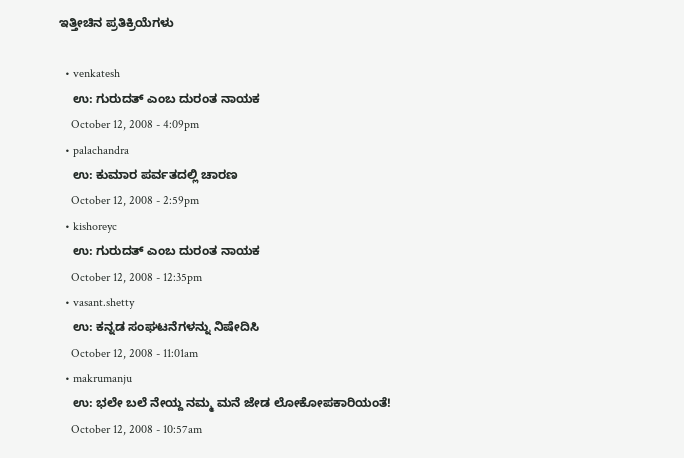ಇತ್ತೀಚಿನ ಪ್ರತಿಕ್ರಿಯೆಗಳು

  • venkatesh
    ಉ: ಗುರುದತ್ ಎಂಬ ದುರಂತ ನಾಯಕ
    October 12, 2008 - 4:09pm
  • palachandra
    ಉ: ಕುಮಾರ ಪರ್ವತದಲ್ಲಿ ಚಾರಣ
    October 12, 2008 - 2:59pm
  • kishoreyc
    ಉ: ಗುರುದತ್ ಎಂಬ ದುರಂತ ನಾಯಕ
    October 12, 2008 - 12:35pm
  • vasant.shetty
    ಉ: ಕನ್ನಡ ಸಂಘಟನೆಗಳನ್ನು ನಿಷೇದಿಸಿ
    October 12, 2008 - 11:01am
  • makrumanju
    ಉ: ಭಲೇ ಬಲೆ ನೇಯ್ದ ನಮ್ಮ ಮನೆ ಜೇಡ ಲೋಕೋಪಕಾರಿಯಂತೆ!
    October 12, 2008 - 10:57am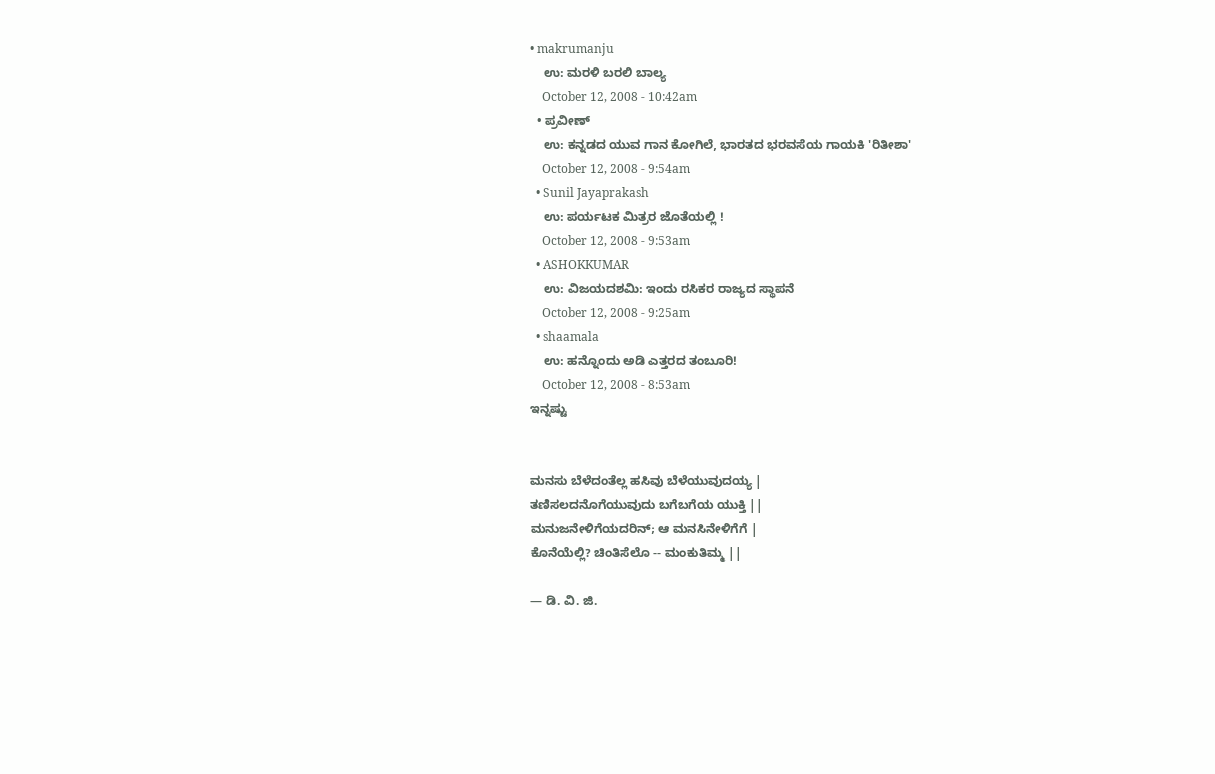• makrumanju
    ಉ: ಮರಳಿ ಬರಲಿ ಬಾಲ್ಯ
    October 12, 2008 - 10:42am
  • ಪ್ರವೀಣ್
    ಉ: ಕನ್ನಡದ ಯುವ ಗಾನ ಕೋಗಿಲೆ, ಭಾರತದ ಭರವಸೆಯ ಗಾಯಕಿ 'ರಿತೀಶಾ'
    October 12, 2008 - 9:54am
  • Sunil Jayaprakash
    ಉ: ಪರ್ಯಟಕ ಮಿತ್ರರ ಜೊತೆಯಲ್ಲಿ !
    October 12, 2008 - 9:53am
  • ASHOKKUMAR
    ಉ: ವಿಜಯದಶಮಿ: ಇಂದು ರಸಿಕರ ರಾಜ್ಯದ ಸ್ಥಾಪನೆ
    October 12, 2008 - 9:25am
  • shaamala
    ಉ: ಹನ್ನೊಂದು ಅಡಿ ಎತ್ತರದ ತಂಬೂರಿ!
    October 12, 2008 - 8:53am
ಇನ್ನಷ್ಟು


ಮನಸು ಬೆಳೆದಂತೆಲ್ಲ ಹಸಿವು ಬೆಳೆಯುವುದಯ್ಯ |
ತಣಿಸಲದನೊಗೆಯುವುದು ಬಗೆಬಗೆಯ ಯುಕ್ತಿ ||
ಮನುಜನೇಳಿಗೆಯದರಿನ್; ಆ ಮನಸಿನೇಳಿಗೆಗೆ |
ಕೊನೆಯೆಲ್ಲಿ? ಚಿಂತಿಸೆಲೊ -- ಮಂಕುತಿಮ್ಮ ||

— ಡಿ. ವಿ. ಜಿ.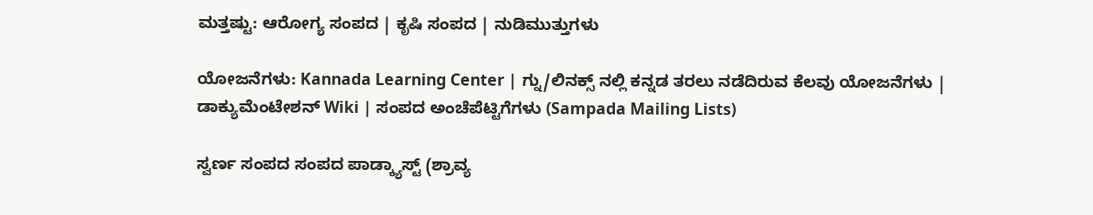ಮತ್ತಷ್ಟು: ಆರೋಗ್ಯ ಸಂಪದ | ಕೃಷಿ ಸಂಪದ | ನುಡಿಮುತ್ತುಗಳು

ಯೋಜನೆಗಳು: Kannada Learning Center | ಗ್ನು/ಲಿನಕ್ಸ್ ನಲ್ಲಿ ಕನ್ನಡ ತರಲು ನಡೆದಿರುವ ಕೆಲವು ಯೋಜನೆಗಳು | ಡಾಕ್ಯುಮೆಂಟೇಶನ್ Wiki | ಸಂಪದ ಅಂಚೆಪೆಟ್ಟಿಗೆಗಳು (Sampada Mailing Lists)

ಸ್ವರ್ಣ ಸಂಪದ ಸಂಪದ ಪಾಡ್ಕ್ಯಾಸ್ಟ್ (ಶ್ರಾವ್ಯ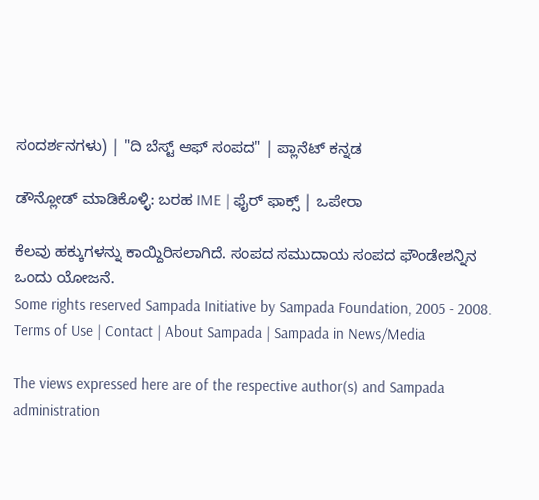ಸಂದರ್ಶನಗಳು) | "ದಿ ಬೆಸ್ಟ್ ಆಫ್ ಸಂಪದ" | ಪ್ಲಾನೆಟ್ ಕನ್ನಡ

ಡೌನ್ಲೋಡ್ ಮಾಡಿಕೊಳ್ಳಿ: ಬರಹ IME | ಫೈರ್ ಫಾಕ್ಸ್ | ಒಪೇರಾ

ಕೆಲವು ಹಕ್ಕುಗಳನ್ನು ಕಾಯ್ದಿರಿಸಲಾಗಿದೆ. ಸಂಪದ ಸಮುದಾಯ ಸಂಪದ ಫೌಂಡೇಶನ್ನಿನ ಒಂದು ಯೋಜನೆ.
Some rights reserved Sampada Initiative by Sampada Foundation, 2005 - 2008.
Terms of Use | Contact | About Sampada | Sampada in News/Media

The views expressed here are of the respective author(s) and Sampada administration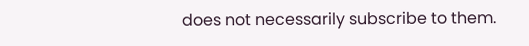does not necessarily subscribe to them.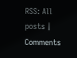RSS: All posts | Comments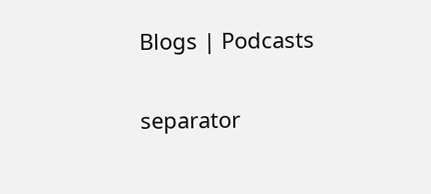Blogs | Podcasts

separator